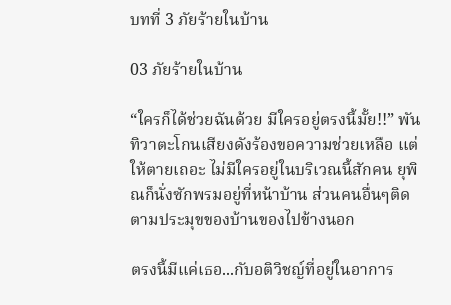บทที่ 3 ภัยร้ายในบ้าน

03 ภัยร้ายในบ้าน

“ใครก็ได้ช่วยฉันด้วย มีใครอยู่ตรงนี้มั้ย!!” พันทิวาตะโกนเสียงดังร้องขอความช่วยเหลือ แต่ให้ตายเถอะ ไม่มีใครอยู่ในบริเวณนี้สักคน ยุพิณก็นั่งซักพรมอยู่ที่หน้าบ้าน ส่วนคนอื่นๆติดตามประมุขของบ้านของไปข้างนอก

ตรงนี้มีแค่เธอ...กับอติวิชญ์ที่อยู่ในอาการ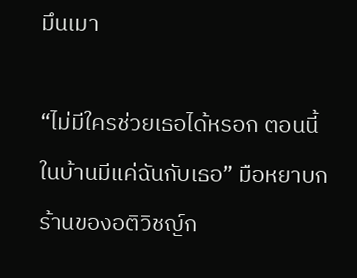มึนเมา

“ไม่มีใครช่วยเธอได้หรอก ตอนนี้ในบ้านมีแค่ฉันกับเธอ” มือหยาบกร้านของอติวิชญ์ก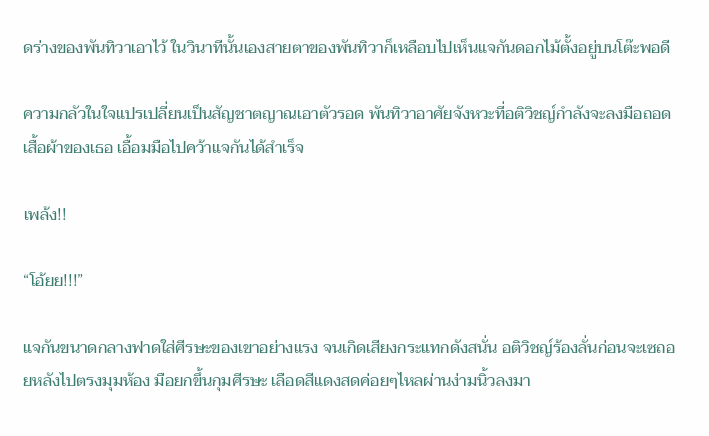ดร่างของพันทิวาเอาไว้ ในวินาทีนั้นเองสายตาของพันทิวาก็เหลือบไปเห็นแจกันดอกไม้ตั้งอยู่บนโต๊ะพอดี

ความกลัวในใจแปรเปลี่ยนเป็นสัญชาตญาณเอาตัวรอด พันทิวาอาศัยจังหวะที่อติวิชญ์กำลังจะลงมือถอดเสื้อผ้าของเธอ เอื้อมมือไปคว้าแจกันได้สำเร็จ

เพล้ง!!

“โอ้ยย!!!”

แจกันขนาดกลางฟาดใส่ศีรษะของเขาอย่างแรง จนเกิดเสียงกระแทกดังสนั่น อติวิชญ์ร้องลั่นก่อนจะเซถอยหลังไปตรงมุมห้อง มือยกขึ้นกุมศีรษะ เลือดสีแดงสดค่อยๆไหลผ่านง่ามนิ้วลงมา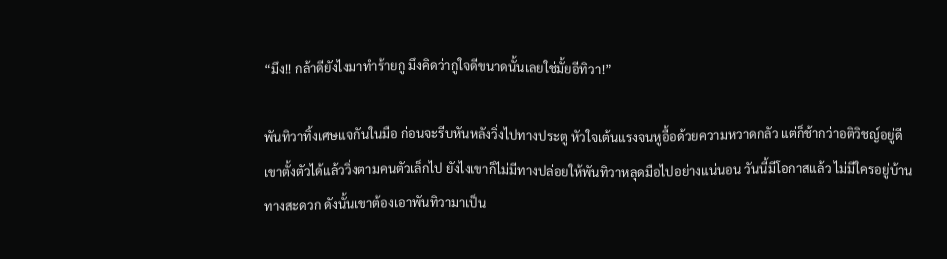“มึง!! กล้าดียังไงมาทำร้ายกู มึงคิดว่ากูใจดีขนาดนั้นเลยใช่มั้ยอีทิวา!”

พันทิวาทิ้งเศษแจกันในมือ ก่อนจะรีบหันหลังวิ่งไปทางประตู หัวใจเต้นแรงจนหูอื้อด้วยความหวาดกลัว แต่ก็ช้ากว่าอติวิชญ์อยู่ดี เขาตั้งตัวได้แล้ววิ่งตามคนตัวเล็กไป ยังไงเขาก็ไม่มีทางปล่อยให้พันทิวาหลุดมือไปอย่างแน่นอน วันนี้มีโอกาสแล้ว ไม่มีใครอยู่บ้าน ทางสะดวก ดังนั้นเขาต้องเอาพันทิวามาเป็น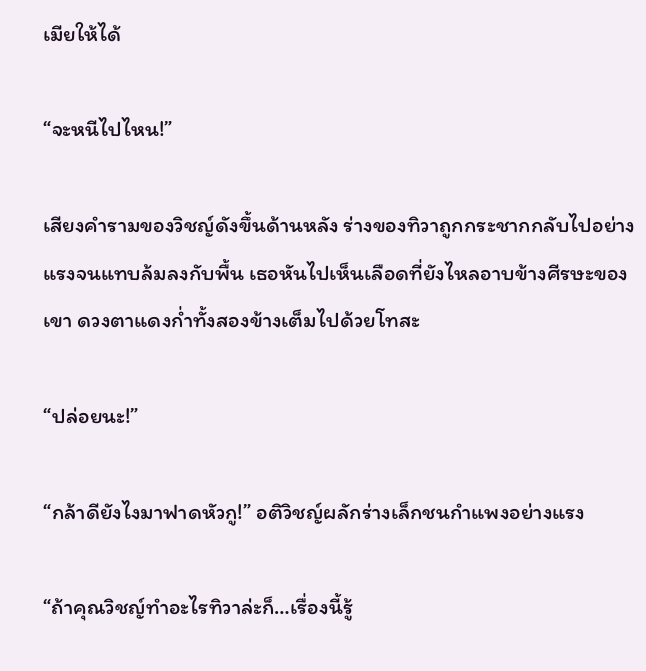เมียให้ได้

“จะหนีไปไหน!”

เสียงคำรามของวิชญ์ดังขึ้นด้านหลัง ร่างของทิวาถูกกระชากกลับไปอย่างแรงจนแทบล้มลงกับพื้น เธอหันไปเห็นเลือดที่ยังไหลอาบข้างศีรษะของเขา ดวงตาแดงก่ำทั้งสองข้างเต็มไปด้วยโทสะ

“ปล่อยนะ!”

“กล้าดียังไงมาฟาดหัวกู!” อติวิชญ์ผลักร่างเล็กชนกำแพงอย่างแรง

“ถ้าคุณวิชญ์ทำอะไรทิวาล่ะก็…เรื่องนี้รู้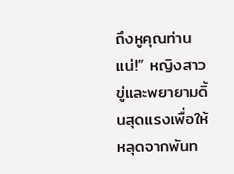ถึงหูคุณท่านแน่!” หญิงสาวขู่และพยายามดิ้นสุดแรงเพื่อให้หลุดจากพันท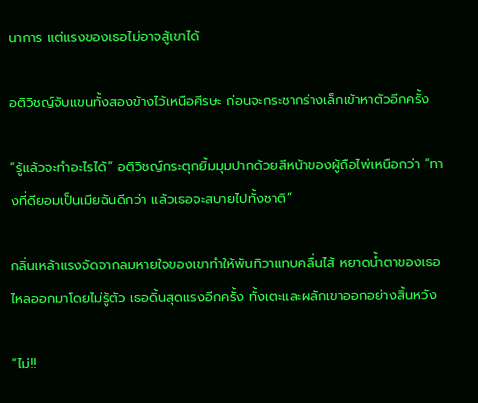นาการ แต่แรงของเธอไม่อาจสู้เขาได้

อติวิชญ์จับแขนทั้งสองข้างไว้เหนือศีรษะ ก่อนจะกระชากร่างเล็กเข้าหาตัวอีกครั้ง

“รู้แล้วจะทำอะไรได้” อติวิชญ์กระตุกยิ้มมุมปากด้วยสีหน้าของผู้ถือไพ่เหนือกว่า “ทางที่ดียอมเป็นเมียฉันดีกว่า แล้วเธอจะสบายไปทั้งชาติ”

กลิ่นเหล้าแรงจัดจากลมหายใจของเขาทำให้พันทิวาแทบคลื่นไส้ หยาดน้ำตาของเธอไหลออกมาโดยไม่รู้ตัว เธอดิ้นสุดแรงอีกครั้ง ทั้งเตะและผลักเขาออกอย่างสิ้นหวัง

“ไม่!!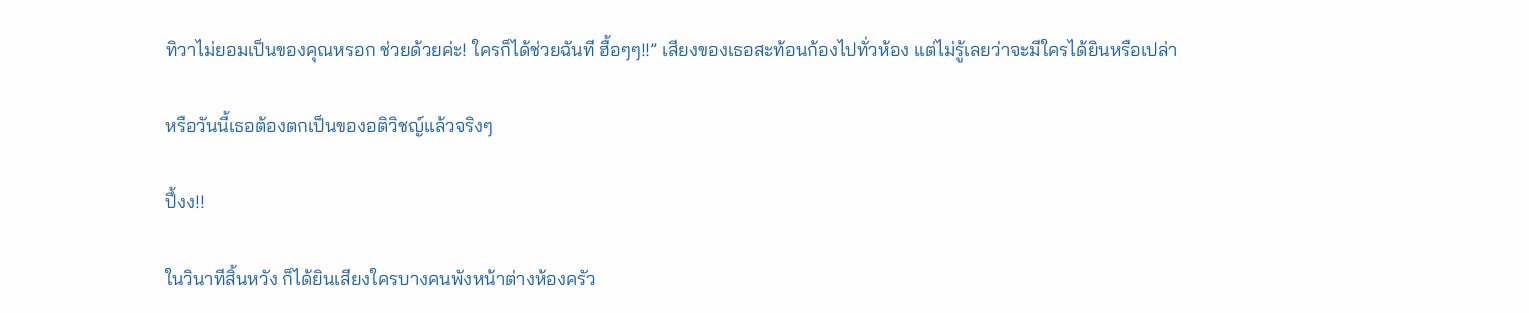ทิวาไม่ยอมเป็นของคุณหรอก ช่วยด้วยค่ะ! ใครก็ได้ช่วยฉันที ฮื้อๆๆ!!” เสียงของเธอสะท้อนก้องไปทั่วห้อง แต่ไม่รู้เลยว่าจะมีใครได้ยินหรือเปล่า

หรือวันนี้เธอต้องตกเป็นของอติวิชญ์แล้วจริงๆ

ปึ้งง!!

ในวินาทีสิ้นหวัง ก็ได้ยินเสียงใครบางคนพังหน้าต่างห้องครัว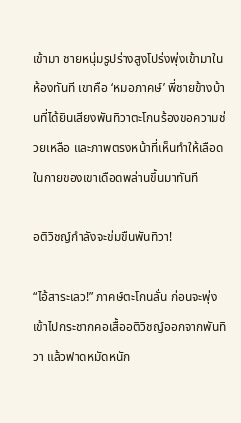เข้ามา ชายหนุ่มรูปร่างสูงโปร่งพุ่งเข้ามาในห้องทันที เขาคือ ‘หมอภาคษ์’ พี่ชายข้างบ้านที่ได้ยินเสียงพันทิวาตะโกนร้องขอความช่วยเหลือ และภาพตรงหน้าที่เห็นทำให้เลือดในกายของเขาเดือดพล่านขึ้นมาทันที

อติวิชญ์กำลังจะข่มขืนพันทิวา!

“ไอ้สาระเลว!” ภาคษ์ตะโกนลั่น ก่อนจะพุ่งเข้าไปกระชากคอเสื้ออติวิชญ์ออกจากพันทิวา แล้วฟาดหมัดหนัก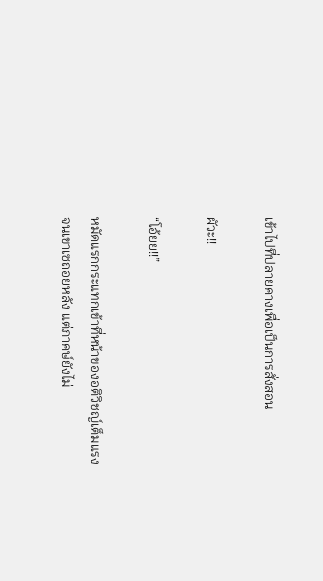เข้าไปที่ปลายคางเพื่อเป็นการสั่งสอน

ผัวะ!!

“โอ้ยย!!”

หมัดแรกกระแทกเข้าที่หน้าของอติวิชญ์เต็มแรง จนเขาเซถอยหลัง แต่ภาคษ์ยังไม่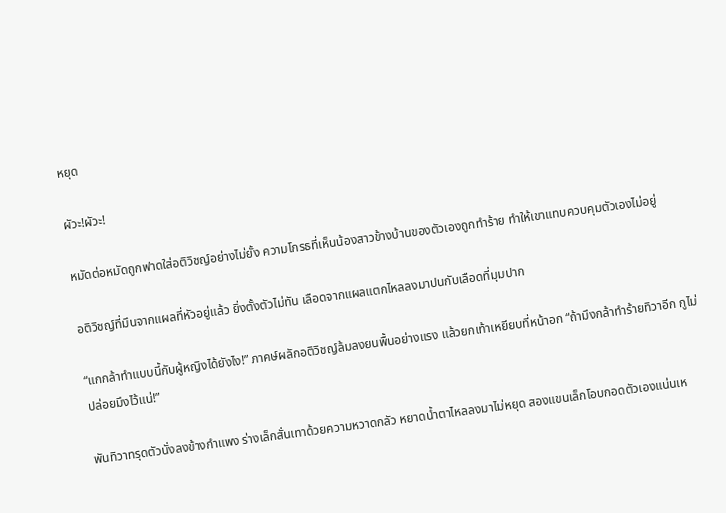หยุด

ผัวะ!ผัวะ!

หมัดต่อหมัดถูกฟาดใส่อติวิชญ์อย่างไม่ยั้ง ความโกรธที่เห็นน้องสาวข้างบ้านของตัวเองถูกทำร้าย ทำให้เขาแทบควบคุมตัวเองไม่อยู่

อติวิชญ์ที่มึนจากแผลที่หัวอยู่แล้ว ยิ่งตั้งตัวไม่ทัน เลือดจากแผลแตกไหลลงมาปนกับเลือดที่มุมปาก

“แกกล้าทำแบบนี้กับผู้หญิงได้ยังไง!” ภาคษ์ผลักอติวิชญ์ล้มลงยนพื้นอย่างแรง แล้วยกเท้าเหยียบที่หน้าอก “ถ้ามึงกล้าทำร้ายทิวาอีก กูไม่ปล่อยมึงไว้แน่!”

พันทิวาทรุดตัวนั่งลงข้างกำแพง ร่างเล็กสั่นเทาด้วยความหวาดกลัว หยาดน้ำตาไหลลงมาไม่หยุด สองแขนเล็กโอบกอดตัวเองแน่นเห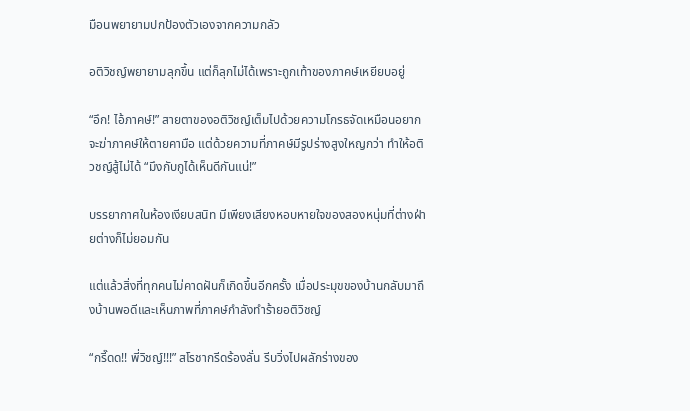มือนพยายามปกป้องตัวเองจากความกลัว

อติวิชญ์พยายามลุกขึ้น แต่ก็ลุกไม่ได้เพราะถูกเท้าของภาคษ์เหยียบอยู่

“อึก! ไอ้ภาคษ์!” สายตาของอติวิชญ์เต็มไปด้วยความโกรธจัดเหมือนอยากจะฆ่าภาคษ์ให้ตายคามือ แต่ด้วยความที่ภาคษ์มีรูปร่างสูงใหญกว่า ทำให้อติวชญ์สู้ไม่ได้ “มึงกับกูได้เห็นดีกันแน่!”

บรรยากาศในห้องเงียบสนิท มีเพียงเสียงหอบหายใจของสองหนุ่มที่ต่างฝ่ายต่างก็ไม่ยอมกัน

แต่แล้วสิ่งที่ทุกคนไม่คาดฝันก็เกิดขึ้นอีกครั้ง เมื่อประมุขของบ้านกลับมาถึงบ้านพอดีและเห็นภาพที่ภาคษ์กำลังทำร้ายอติวิชญ์

“กรี๊ดด!! พี่วิชญ์!!!” สโรชากรีดร้องลั่น รีบวิ่งไปผลักร่างของ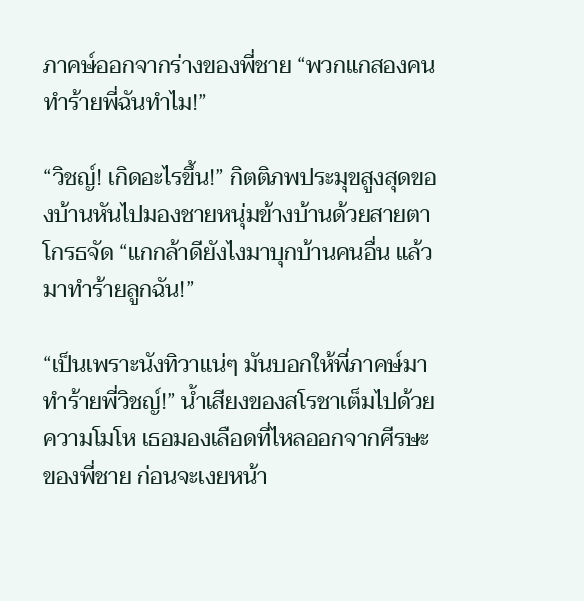ภาคษ์ออกจากร่างของพี่ชาย “พวกแกสองคนทำร้ายพี่ฉันทำไม!”

“วิชญ์! เกิดอะไรขึ้น!” กิตติภพประมุขสูงสุดของบ้านหันไปมองชายหนุ่มข้างบ้านด้วยสายตาโกรธจัด “แกกล้าดียังไงมาบุกบ้านคนอื่น แล้วมาทำร้ายลูกฉัน!”

“เป็นเพราะนังทิวาแน่ๆ มันบอกให้พี่ภาคษ์มาทำร้ายพี่วิชญ์!” น้ำเสียงของสโรชาเต็มไปด้วยความโมโห เธอมองเลือดที่ไหลออกจากศีรษะของพี่ชาย ก่อนจะเงยหน้า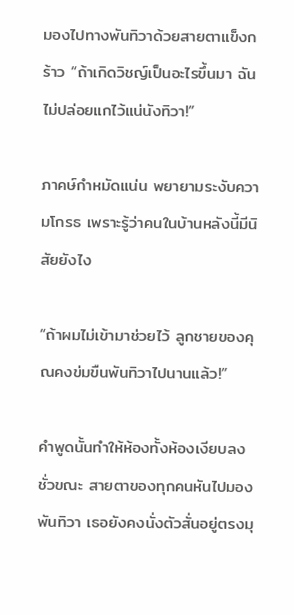มองไปทางพันทิวาด้วยสายตาแข็งกร้าว “ถ้าเกิดวิชญ์เป็นอะไรขึ้นมา ฉันไม่ปล่อยแกไว้แน่นังทิวา!”

ภาคษ์กำหมัดแน่น พยายามระงับความโกรธ เพราะรู้ว่าคนในบ้านหลังนี้มีนิสัยยังไง

“ถ้าผมไม่เข้ามาช่วยไว้ ลูกชายของคุณคงข่มขืนพันทิวาไปนานแล้ว!”

คำพูดนั้นทำให้ห้องทั้งห้องเงียบลงชั่วขณะ สายตาของทุกคนหันไปมองพันทิวา เธอยังคงนั่งตัวสั่นอยู่ตรงมุ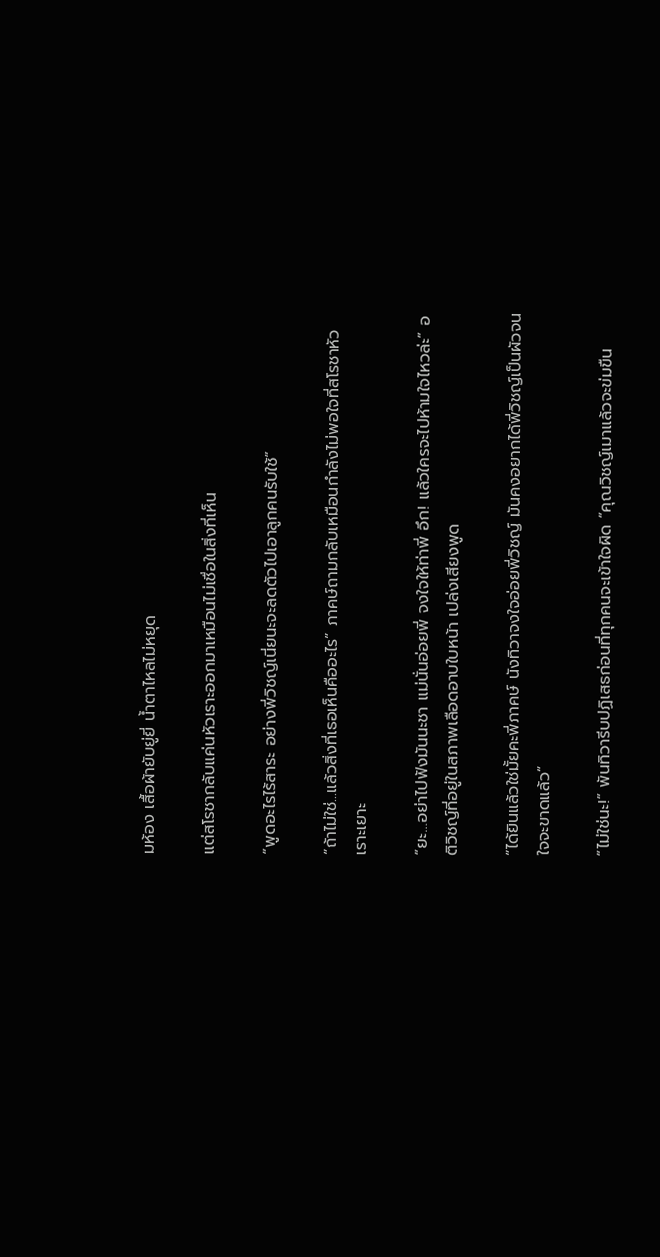มห้อง เสื้อผ้ายับยู่ยี่ น้ำตาไหลไม่หยุด

แต่สโรชากลับแค่นหัวเราะออกมาเหมือนไม่เชื่อในสิ่งที่เห็น

“พูดอะไรไร้สาระ อย่างพี่วิชญ์เนี่ยนะจะลดตัวไปเอาลูกคนรับใช้”

“ถ้าไม่ใช่...แล้วสิ่งที่เธอเห็นคืออะไร” ภาคษ์ถามกลับเหมือนกำลังไม่พอใจที่สโรชาหัวเราะเยาะ

“ยะ…อย่าไปฟังมันนะชา แม่นั่นอ่อยพี่ จงใจให้ท่าพี่ อึก! แล้วใครจะไปห้ามใจไหวล่ะ” อติวิชญ์ที่อยู่ในสภาพเลือดอาบใบหน้า เปล่งเสียงพูด

“ได้ยินแล้วใช่มั้ยคะพี่ภาคษ์ นังทิวาจงใจอ่อยพี่วิชญ์ มันคงอยากได้พี่วิชญ์เป็นผัวจนใจจะขาดแล้ว”

“ไม่ใช่นะ!” พันทิวารีบปฏิเสธก่อนที่ทุกคนจะเข้าใจผิด “คุณวิชญ์เมาแล้วจะข่มขืน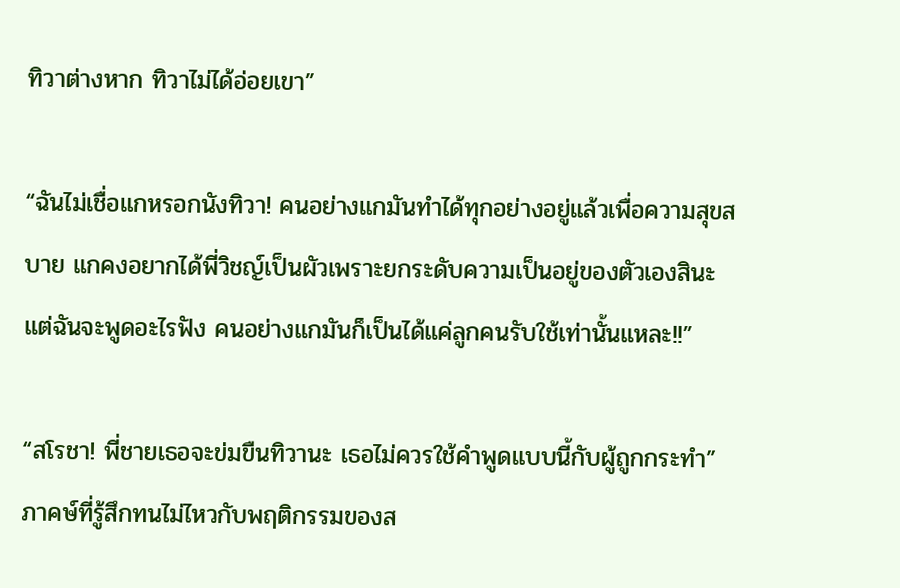ทิวาต่างหาก ทิวาไม่ได้อ่อยเขา”

“ฉันไม่เชื่อแกหรอกนังทิวา! คนอย่างแกมันทำได้ทุกอย่างอยู่แล้วเพื่อความสุขสบาย แกคงอยากได้พี่วิชญ์เป็นผัวเพราะยกระดับความเป็นอยู่ของตัวเองสินะ แต่ฉันจะพูดอะไรฟัง คนอย่างแกมันก็เป็นได้แค่ลูกคนรับใช้เท่านั้นแหละ!!”

“สโรชา! พี่ชายเธอจะข่มขืนทิวานะ เธอไม่ควรใช้คำพูดแบบนี้กับผู้ถูกกระทำ” ภาคษ์ที่รู้สึกทนไม่ไหวกับพฤติกรรมของส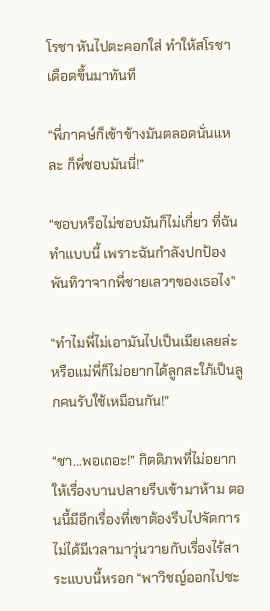โรชา หันไปตะคอกใส่ ทำให้สโรชาเดือดขึ้นมาทันที

“พี่ภาคษ์ก็เข้าข้างมันตลอดนั่นแหละ ก็พี่ชอบมันนี่!”

“ชอบหรือไม่ชอบมันก็ไม่เกี่ยว ที่ฉันทำแบบนี้ เพราะฉันกำลังปกป้องพันทิวาจากพี่ชายเลวๆของเธอไง”

“ทำไมพี่ไม่เอามันไปเป็นเมียเลยล่ะ หรือแม่พี่ก็ไม่อยากได้ลูกสะใภ้เป็นลูกคนรับใช้เหมือนกัน!”

“ชา…พอเถอะ!” กิตติภพที่ไม่อยากให้เรื่องบานปลายรีบเข้ามาห้าม ตอนนี้มีอีกเรื่องที่เขาต้องรีบไปจัดการ ไม่ได้มีเวลามาวุ่นวายกับเรื่องไร้สาระแบบนี้หรอก “พาวิชญ์ออกไปซะ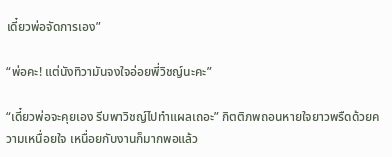เดี๋ยวพ่อจัดการเอง”

“พ่อคะ! แต่นังทิวามันจงใจอ่อยพี่วิชญ์นะคะ”

“เดี๋ยวพ่อจะคุยเอง รีบพาวิชญ์ไปทำแผลเถอะ” กิตติภพถอนหายใจยาวพรืดด้วยความเหนื่อยใจ เหนื่อยกับงานก็มากพอแล้ว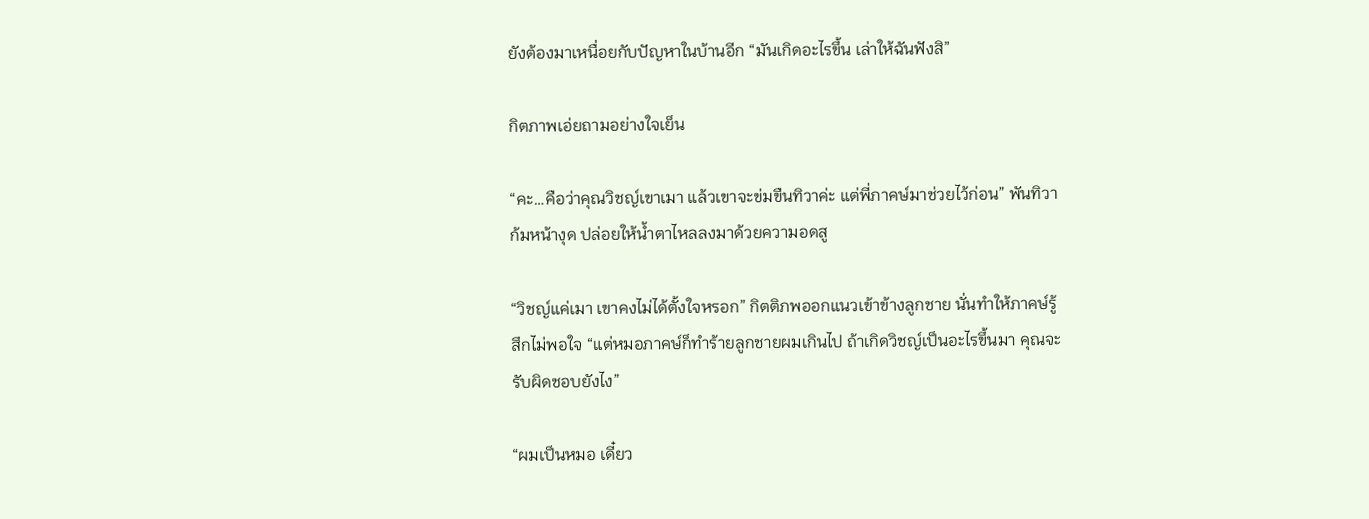ยังต้องมาเหนื่อยกับปัญหาในบ้านอีก “มันเกิดอะไรขึ้น เล่าให้ฉันฟังสิ”

กิตภาพเอ่ยถามอย่างใจเย็น

“คะ…คือว่าคุณวิชญ์เขาเมา แล้วเขาจะข่มขืนทิวาค่ะ แต่พี่ภาคษ์มาช่วยไว้ก่อน” พันทิวาก้มหน้างุด ปล่อยให้น้ำตาไหลลงมาด้วยความอดสู

“วิชญ์แค่เมา เขาคงไม่ได้ตั้งใจหรอก” กิตติภพออกแนวเข้าข้างลูกชาย นั่นทำให้ภาคษ์รู้สึกไม่พอใจ “แต่หมอภาคษ์ก็ทำร้ายลูกชายผมเกินไป ถ้าเกิดวิชญ์เป็นอะไรขึ้นมา คุณจะรับผิดชอบยังไง”

“ผมเป็นหมอ เดี๋ยว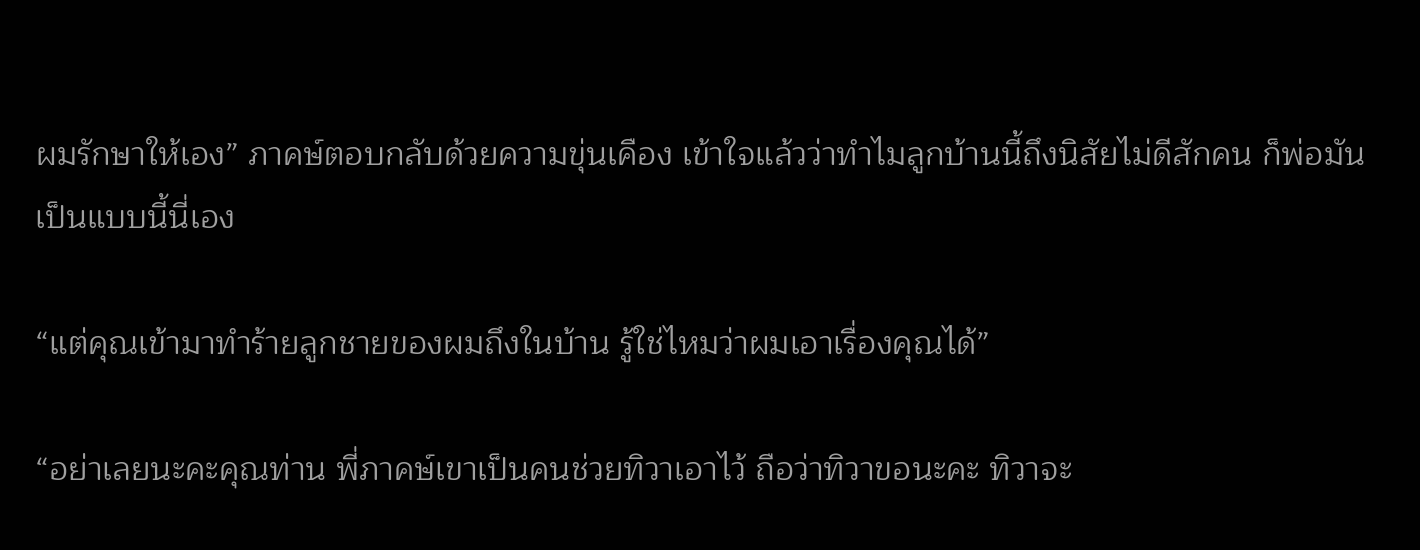ผมรักษาให้เอง” ภาคษ์ตอบกลับด้วยความขุ่นเคือง เข้าใจแล้วว่าทำไมลูกบ้านนี้ถึงนิสัยไม่ดีสักคน ก็พ่อมันเป็นแบบนี้นี่เอง

“แต่คุณเข้ามาทำร้ายลูกชายของผมถึงในบ้าน รู้ใช่ไหมว่าผมเอาเรื่องคุณได้”

“อย่าเลยนะคะคุณท่าน พี่ภาคษ์เขาเป็นคนช่วยทิวาเอาไว้ ถือว่าทิวาขอนะคะ ทิวาจะ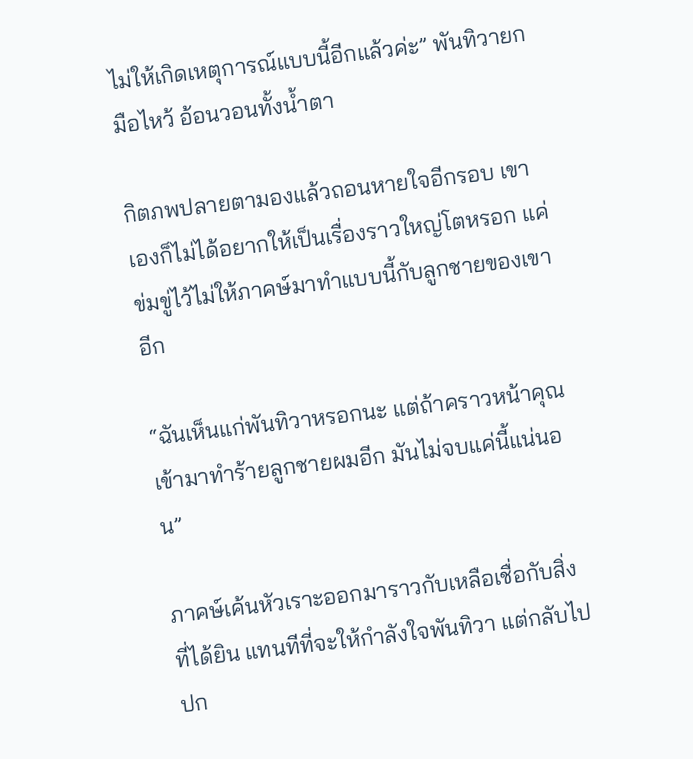ไม่ให้เกิดเหตุการณ์แบบนี้อีกแล้วค่ะ” พันทิวายกมือไหว้ อ้อนวอนทั้งน้ำตา

กิตภพปลายตามองแล้วถอนหายใจอีกรอบ เขาเองก็ไม่ได้อยากให้เป็นเรื่องราวใหญ่โตหรอก แค่ข่มขู่ไว้ไม่ให้ภาคษ์มาทำแบบนี้กับลูกชายของเขาอีก

“ฉันเห็นแก่พันทิวาหรอกนะ แต่ถ้าคราวหน้าคุณเข้ามาทำร้ายลูกชายผมอีก มันไม่จบแค่นี้แน่นอน”

ภาคษ์เค้นหัวเราะออกมาราวกับเหลือเชื่อกับสิ่งที่ได้ยิน แทนทีที่จะให้กำลังใจพันทิวา แต่กลับไปปก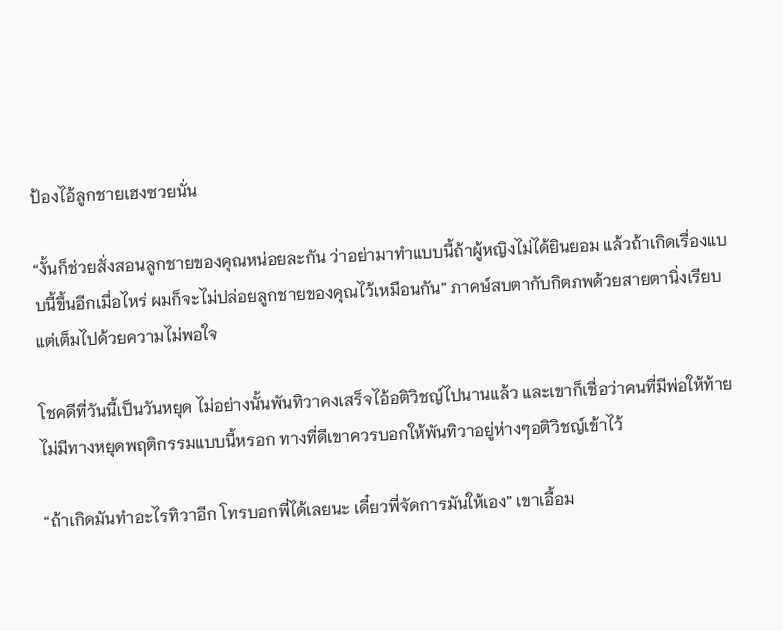ป้องไอ้ลูกชายเฮงซวยนั่น

“งั้นก็ช่วยสั่งสอนลูกชายของคุณหน่อยละกัน ว่าอย่ามาทำแบบนี้ถ้าผู้หญิงไม่ได้ยินยอม แล้วถ้าเกิดเรื่องแบบนี้ขึ้นอีกเมื่อไหร่ ผมก็จะไม่ปล่อยลูกชายของคุณไว้เหมือนกัน” ภาคษ์สบตากับกิตภพด้วยสายตานิ่งเรียบแต่เต็มไปด้วยความไม่พอใจ

โชคดีที่วันนี้เป็นวันหยุด ไม่อย่างนั้นพันทิวาคงเสร็จไอ้อติวิชญ์ไปนานแล้ว และเขาก็เชื่อว่าคนที่มีพ่อให้ท้าย ไม่มีทางหยุดพฤติกรรมแบบนี้หรอก ทางที่ดีเขาควรบอกให้พันทิวาอยู่ห่างๆอติวิชญ์เข้าไว้

“ถ้าเกิดมันทำอะไรทิวาอีก โทรบอกพี่ได้เลยนะ เดี๋ยวพี่จัดการมันให้เอง” เขาเอื้อม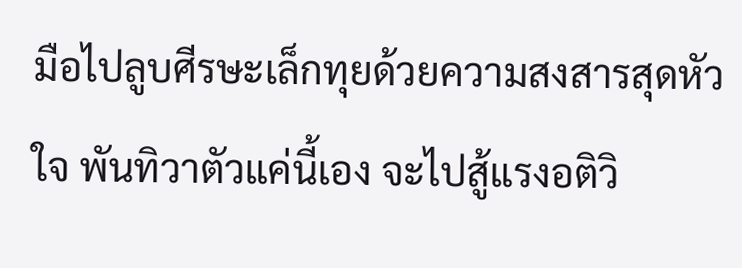มือไปลูบศีรษะเล็กทุยด้วยความสงสารสุดหัวใจ พันทิวาตัวแค่นี้เอง จะไปสู้แรงอติวิ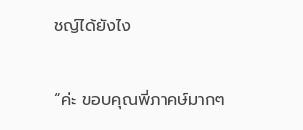ชญ์ได้ยังไง

“ค่ะ ขอบคุณพี่ภาคษ์มากๆ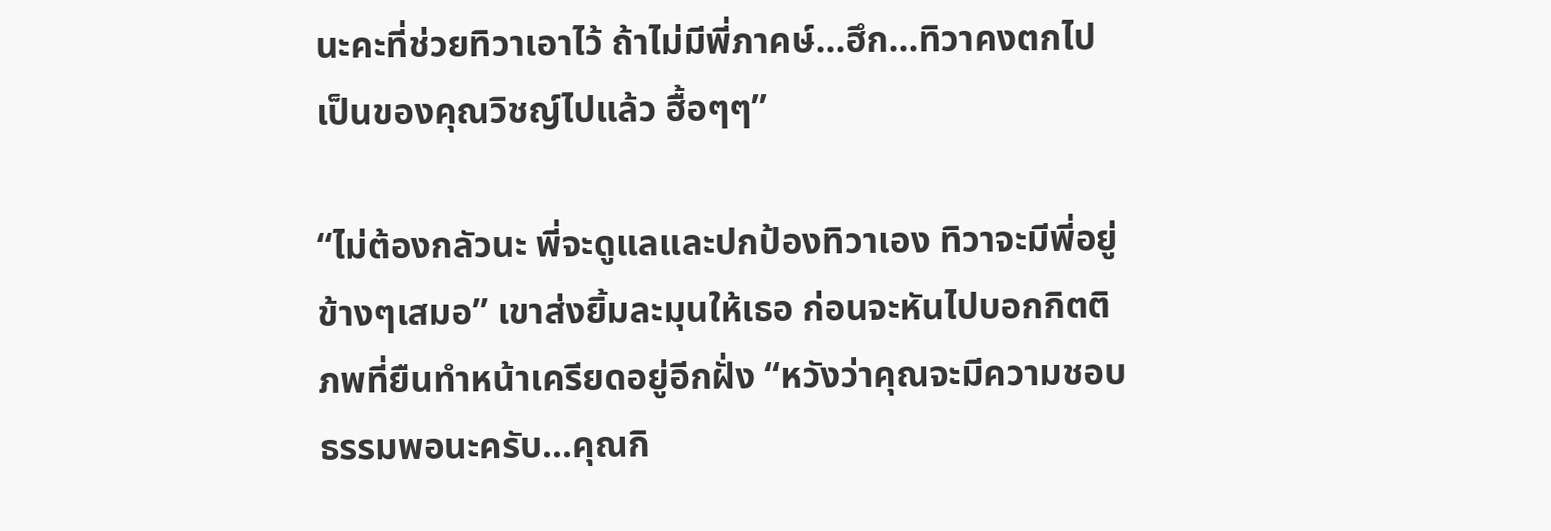นะคะที่ช่วยทิวาเอาไว้ ถ้าไม่มีพี่ภาคษ์…ฮึก…ทิวาคงตกไปเป็นของคุณวิชญ์ไปแล้ว ฮื้อๆๆ”

“ไม่ต้องกลัวนะ พี่จะดูแลและปกป้องทิวาเอง ทิวาจะมีพี่อยู่ข้างๆเสมอ” เขาส่งยิ้มละมุนให้เธอ ก่อนจะหันไปบอกกิตติภพที่ยืนทำหน้าเครียดอยู่อีกฝั่ง “หวังว่าคุณจะมีความชอบธรรมพอนะครับ...คุณกิ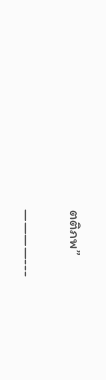ตติภพ”

————---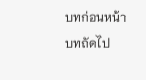บทก่อนหน้า
บทถัดไป